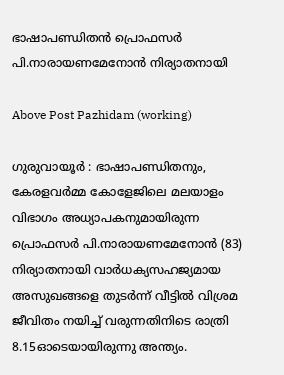ഭാഷാപണ്ഡിതൻ പ്രൊഫസര്‍ പി.നാരായണമേനോന്‍ നിര്യാതനായി

Above Post Pazhidam (working)

ഗുരുവായൂർ : ഭാഷാപണ്ഡിതനും, കേരളവര്‍മ്മ കോളേജിലെ മലയാളം വിഭാഗം അധ്യാപകനുമായിരുന്ന പ്രൊഫസര്‍ പി.നാരായണമേനോന്‍ (83) നിര്യാതനായി വാര്‍ധക്യസഹജ്യമായ അസുഖങ്ങളെ തുടര്‍ന്ന് വീട്ടില്‍ വിശ്രമ ജീവിതം നയിച്ച് വരുന്നതിനിടെ രാത്രി 8.15ഓടെയായിരുന്നു അന്ത്യം.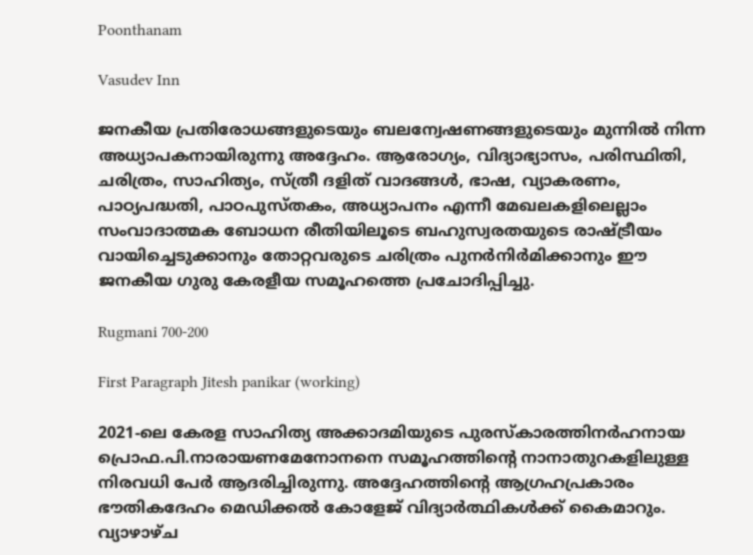Poonthanam

Vasudev Inn

ജനകീയ പ്രതിരോധങ്ങളുടെയും ബലന്വേഷണങ്ങളുടെയും മുന്നില്‍ നിന്ന അധ്യാപകനായിരുന്നു അദ്ദേഹം. ആരോഗ്യം, വിദ്യാഭ്യാസം, പരിസ്ഥിതി, ചരിത്രം, സാഹിത്യം, സ്ത്രീ ദളിത് വാദങ്ങള്‍, ഭാഷ, വ്യാകരണം, പാഠ്യപദ്ധതി, പാഠപുസ്തകം, അധ്യാപനം എന്നീ മേഖലകളിലെല്ലാം സംവാദാത്മക ബോധന രീതിയിലൂടെ ബഹുസ്വരതയുടെ രാഷ്ട്രീയം വായിച്ചെടുക്കാനും തോറ്റവരുടെ ചരിത്രം പുനര്‍നിര്‍മിക്കാനും ഈ ജനകീയ ഗുരു കേരളീയ സമൂഹത്തെ പ്രചോദിപ്പിച്ചു.

Rugmani 700-200

First Paragraph Jitesh panikar (working)

2021-ലെ കേരള സാഹിത്യ അക്കാദമിയുടെ പുരസ്‌കാരത്തിനര്‍ഹനായ പ്രൊഫ.പി.നാരായണമേനോനനെ സമൂഹത്തിന്റെ നാനാതുറകളിലുള്ള നിരവധി പേര്‍ ആദരിച്ചിരുന്നു. അദ്ദേഹത്തിന്റെ ആഗ്രഹപ്രകാരം ഭൗതികദേഹം മെഡിക്കല്‍ കോളേജ് വിദ്യാര്‍ത്ഥികള്‍ക്ക് കൈമാറും. വ്യാഴാഴ്ച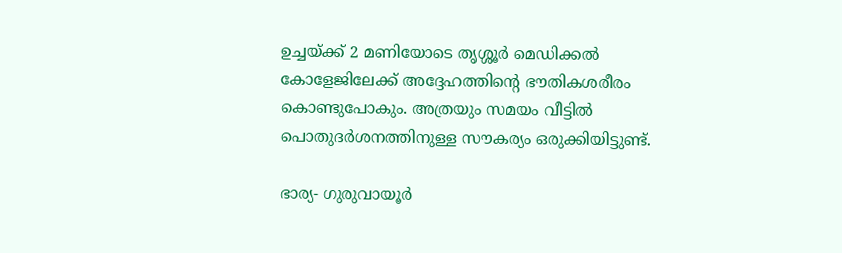ഉച്ചയ്ക്ക് 2 മണിയോടെ തൃശ്ശൂര്‍ മെഡിക്കല്‍ കോളേജിലേക്ക് അദ്ദേഹത്തിന്റെ ഭൗതികശരീരം കൊണ്ടുപോകും. അത്രയും സമയം വീട്ടില്‍ പൊതുദര്‍ശനത്തിനുള്ള സൗകര്യം ഒരുക്കിയിട്ടുണ്ട്.

ഭാര്യ- ഗുരുവായൂര്‍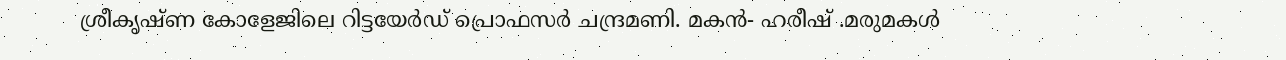ശ്രീകൃഷ്ണ കോളേജിലെ റിട്ടയേര്‍ഡ് പ്രൊഫസര്‍ ചന്ദ്രമണി. മകന്‍- ഹരീഷ് .മരുമകള്‍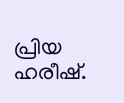പ്രിയ ഹരീഷ്.